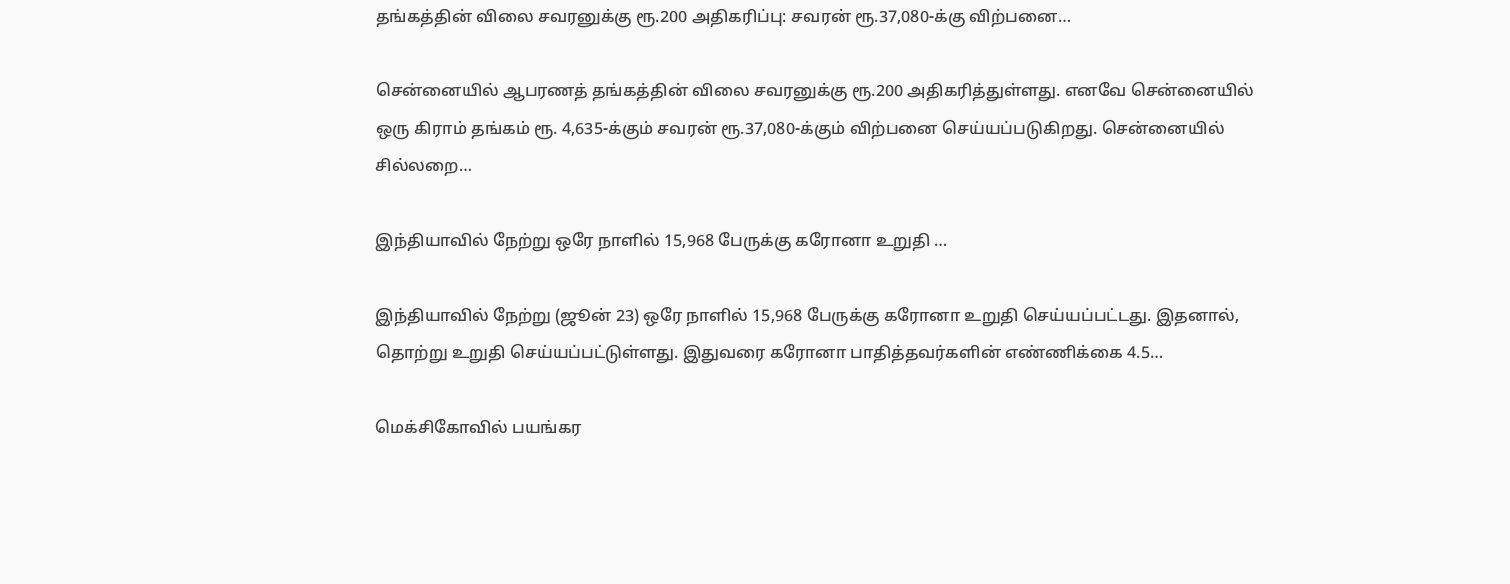தங்கத்தின் விலை சவரனுக்கு ரூ.200 அதிகரிப்பு: சவரன் ரூ.37,080-க்கு விற்பனை…

சென்னையில் ஆபரணத் தங்கத்தின் விலை சவரனுக்கு ரூ.200 அதிகரித்துள்ளது. எனவே சென்னையில் ஒரு கிராம் தங்கம் ரூ. 4,635-க்கும் சவரன் ரூ.37,080-க்கும் விற்பனை செய்யப்படுகிறது. சென்னையில் சில்லறை…

இந்தியாவில் நேற்று ஒரே நாளில் 15,968 பேருக்கு கரோனா உறுதி …

இந்தியாவில் நேற்று (ஜூன் 23) ஒரே நாளில் 15,968 பேருக்கு கரோனா உறுதி செய்யப்பட்டது. இதனால், தொற்று உறுதி செய்யப்பட்டுள்ளது. இதுவரை கரோனா பாதித்தவர்களின் எண்ணிக்கை 4.5…

மெக்சிகோவில் பயங்கர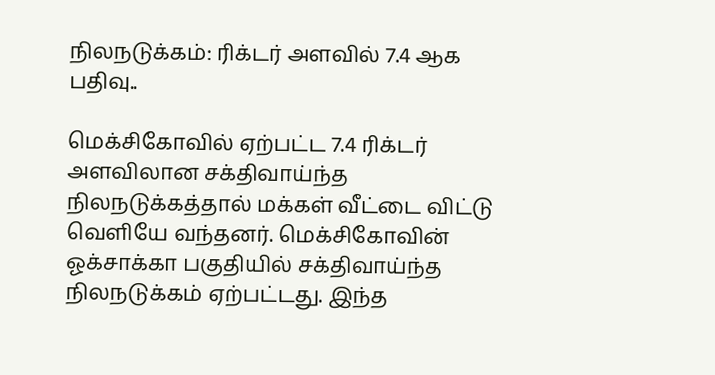நிலநடுக்கம்: ரிக்டர் அளவில் 7.4 ஆக பதிவு..

மெக்சிகோவில் ஏற்பட்ட 7.4 ரிக்டர் அளவிலான சக்திவாய்ந்த நிலநடுக்கத்தால் மக்கள் வீட்டை விட்டு வெளியே வந்தனர். மெக்சிகோவின் ஓக்சாக்கா பகுதியில் சக்திவாய்ந்த நிலநடுக்கம் ஏற்பட்டது. இந்த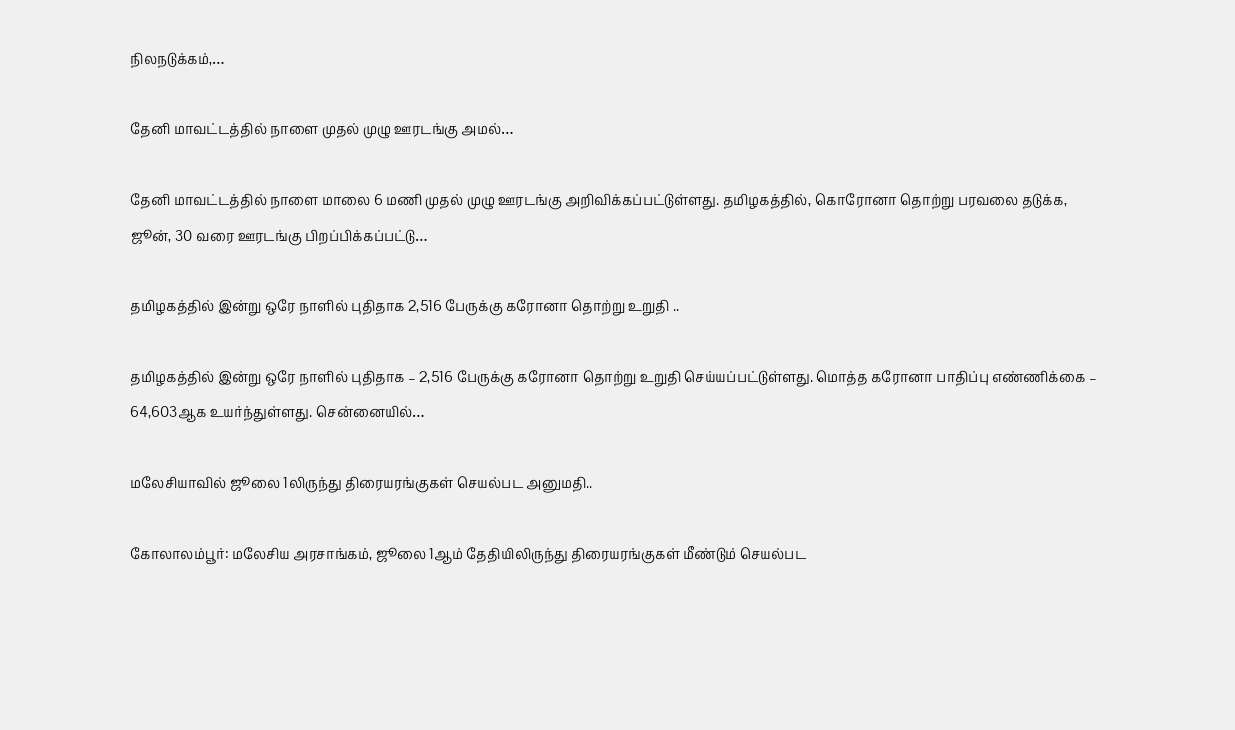நிலநடுக்கம்,…

தேனி மாவட்டத்தில் நாளை முதல் முழு ஊரடங்கு அமல்…

தேனி மாவட்டத்தில் நாளை மாலை 6 மணி முதல் முழு ஊரடங்கு அறிவிக்கப்பட்டுள்ளது. தமிழகத்தில், கொரோனா தொற்று பரவலை தடுக்க, ஜூன், 30 வரை ஊரடங்கு பிறப்பிக்கப்பட்டு…

தமிழகத்தில் இன்று ஒரே நாளில் புதிதாக 2,516 பேருக்கு கரோனா தொற்று உறுதி ..

தமிழகத்தில் இன்று ஒரே நாளில் புதிதாக – 2,516 பேருக்கு கரோனா தொற்று உறுதி செய்யப்பட்டுள்ளது. மொத்த கரோனா பாதிப்பு எண்ணிக்கை – 64,603ஆக உயர்ந்துள்ளது. சென்னையில்…

மலேசியாவில் ஜூலை 1லிருந்து திரையரங்குகள் செயல்பட அனுமதி..

கோலாலம்பூர்: மலேசிய அரசாங்கம், ஜூலை 1ஆம் தேதியிலிருந்து திரையரங்குகள் மீண்டும் செயல்பட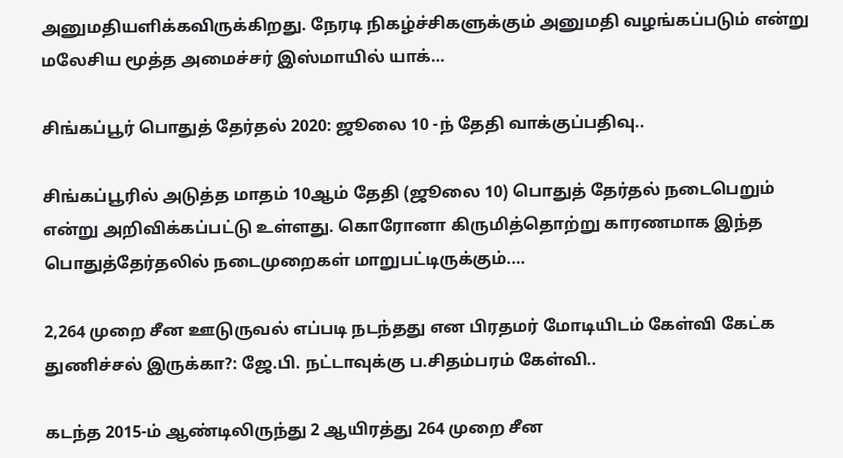அனுமதியளிக்கவிருக்கிறது. நேரடி நிகழ்ச்சிகளுக்கும் அனுமதி வழங்கப்படும் என்று மலேசிய மூத்த அமைச்சர் இஸ்மாயில் யாக்…

சிங்கப்பூர் பொதுத் தேர்தல் 2020: ஜூலை 10 -ந் தேதி வாக்குப்பதிவு..

சிங்கப்பூரில் அடுத்த மாதம் 10ஆம் தேதி (ஜூலை 10) பொதுத் தேர்தல் நடைபெறும் என்று அறிவிக்கப்பட்டு உள்ளது. கொரோனா கிருமித்தொற்று காரணமாக இந்த பொதுத்தேர்தலில் நடைமுறைகள் மாறுபட்டிருக்கும்.…

2,264 முறை சீன ஊடுருவல் எப்படி நடந்தது என பிரதமர் மோடியிடம் கேள்வி கேட்க துணிச்சல் இருக்கா?: ஜே.பி. நட்டாவுக்கு ப.சிதம்பரம் கேள்வி..

கடந்த 2015-ம் ஆண்டிலிருந்து 2 ஆயிரத்து 264 முறை சீன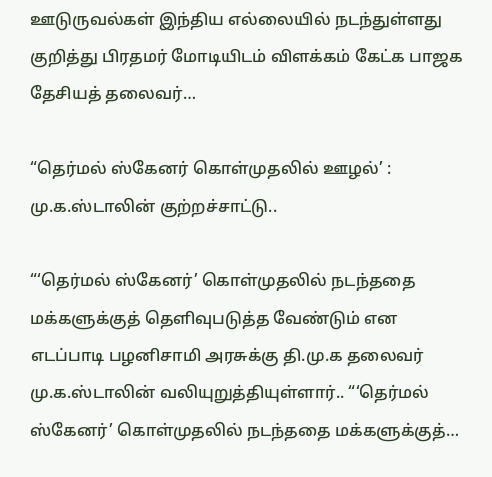ஊடுருவல்கள் இந்திய எல்லையில் நடந்துள்ளது குறித்து பிரதமர் மோடியிடம் விளக்கம் கேட்க பாஜக தேசியத் தலைவர்…

“தெர்மல் ஸ்கேனர் கொள்முதலில் ஊழல்’ : மு.க.ஸ்டாலின் குற்றச்சாட்டு..

“‘தெர்மல் ஸ்கேனர்’ கொள்முதலில் நடந்ததை மக்களுக்குத் தெளிவுபடுத்த வேண்டும் என எடப்பாடி பழனிசாமி அரசுக்கு தி.மு.க தலைவர் மு.க.ஸ்டாலின் வலியுறுத்தியுள்ளார்.. “‘தெர்மல் ஸ்கேனர்’ கொள்முதலில் நடந்ததை மக்களுக்குத்…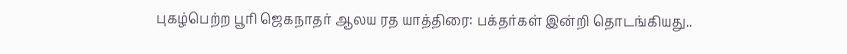புகழ்பெற்ற பூரி ஜெகநாதர் ஆலய ரத யாத்திரை: பக்தர்கள் இன்றி தொடங்கியது..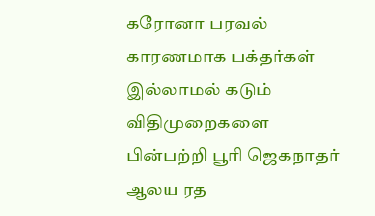கரோனா பரவல் காரணமாக பக்தர்கள் இல்லாமல் கடும் விதிமுறைகளை பின்பற்றி பூரி ஜெகநாதர் ஆலய ரத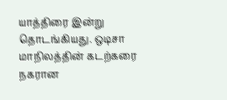யாத்திரை இன்று தொடங்கியது. ஒடிசா மாநிலத்தின் கடற்கரை நகரான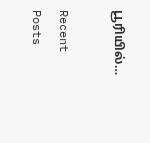பூரியில்…

Recent Posts